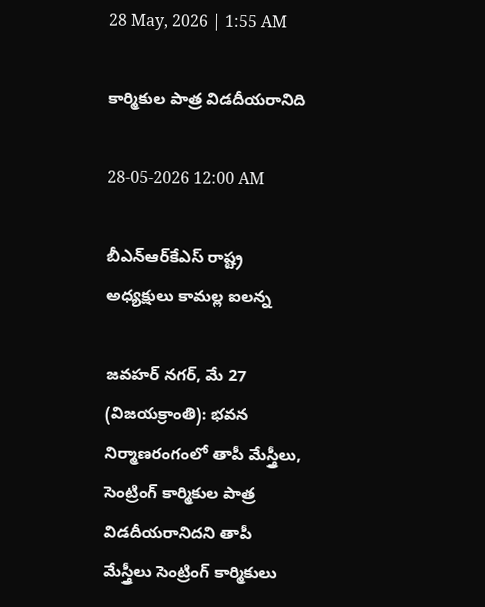28 May, 2026 | 1:55 AM

కార్మికుల పాత్ర విడదీయరానిది

28-05-2026 12:00 AM

బీఎన్‌ఆర్‌కేఎస్ రాష్ట్ర అధ్యక్షులు కామల్ల ఐలన్న

జవహర్ నగర్, మే 27 (విజయక్రాంతి): భవన నిర్మాణరంగంలో తాపీ మేస్త్రీలు, సెంట్రింగ్ కార్మికుల పాత్ర విడదీయరానిదని తాపీ మేస్త్రీలు సెంట్రింగ్ కార్మికులు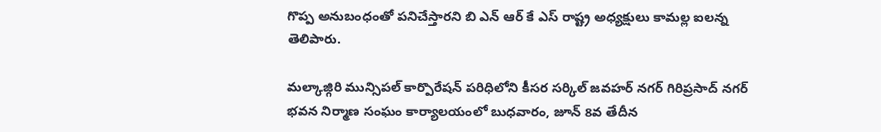గొప్ప అనుబంధంతో పనిచేస్తారని బి ఎన్ ఆర్ కే ఎస్ రాష్ట్ర అధ్యక్షులు కామల్ల ఐలన్న తెలిపారు.

మల్కాజ్గిరి మున్సిపల్ కార్పొరేషన్ పరిధిలోని కీసర సర్కిల్ జవహర్ నగర్ గిరిప్రసాద్ నగర్ భవన నిర్మాణ సంఘం కార్యాలయంలో బుధవారం, జూన్ 8వ తేదీన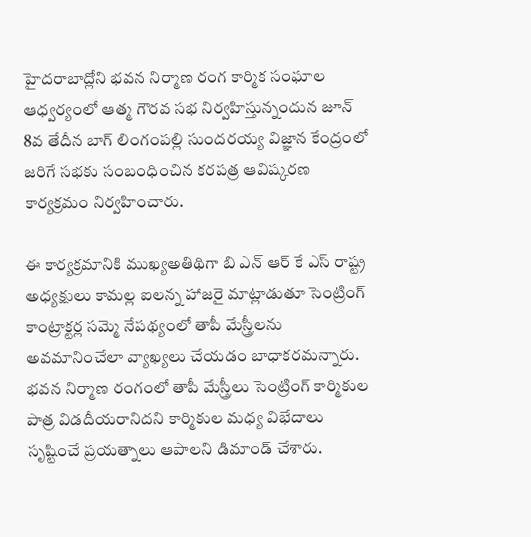హైదరాబాద్లోని భవన నిర్మాణ రంగ కార్మిక సంఘాల ఆధ్వర్యంలో ఆత్మ గౌరవ సభ నిర్వహిస్తున్నందున జూన్ 8వ తేదీన బాగ్ లింగంపల్లి సుందరయ్య విజ్ఞాన కేంద్రంలో జరిగే సభకు సంబంధించిన కరపత్ర ఆవిష్కరణ కార్యక్రమం నిర్వహించారు.

ఈ కార్యక్రమానికి ముఖ్యఅతిథిగా బి ఎన్ ఆర్ కే ఎస్ రాష్ట్ర అధ్యక్షులు కామల్ల ఐలన్న హాజరై మాట్లాడుతూ సెంట్రింగ్ కాంట్రాక్టర్ల సమ్మె నేపథ్యంలో తాపీ మేస్త్రీలను అవమానించేలా వ్యాఖ్యలు చేయడం బాధాకరమన్నారు. భవన నిర్మాణ రంగంలో తాపీ మేస్త్రీలు సెంట్రింగ్ కార్మికుల పాత్ర విడదీయరానిదని కార్మికుల మధ్య విభేదాలు సృష్టించే ప్రయత్నాలు ఆపాలని డిమాండ్ చేశారు.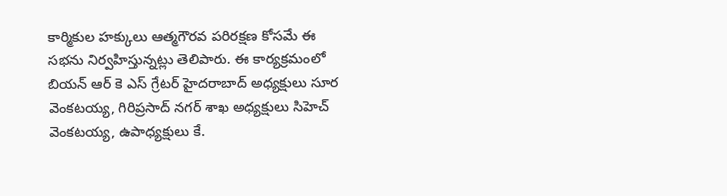కార్మికుల హక్కులు ఆత్మగౌరవ పరిరక్షణ కోసమే ఈ సభను నిర్వహిస్తున్నట్లు తెలిపారు. ఈ కార్యక్రమంలో బియన్ ఆర్ కె ఎస్ గ్రేటర్ హైదరాబాద్ అధ్యక్షులు సూర వెంకటయ్య, గిరిప్రసాద్ నగర్ శాఖ అధ్యక్షులు సిహెచ్ వెంకటయ్య, ఉపాధ్యక్షులు కే.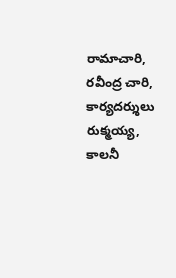రామాచారి, రవీంద్ర చారి, కార్యదర్శులు రుక్మయ్య, కాలనీ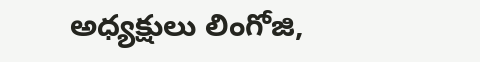అధ్యక్షులు లింగోజి,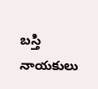బస్తి నాయకులు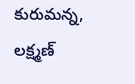కురుమన్న, లక్ష్మణ్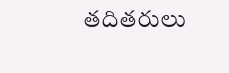తదితరులు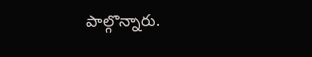పాల్గొన్నారు.